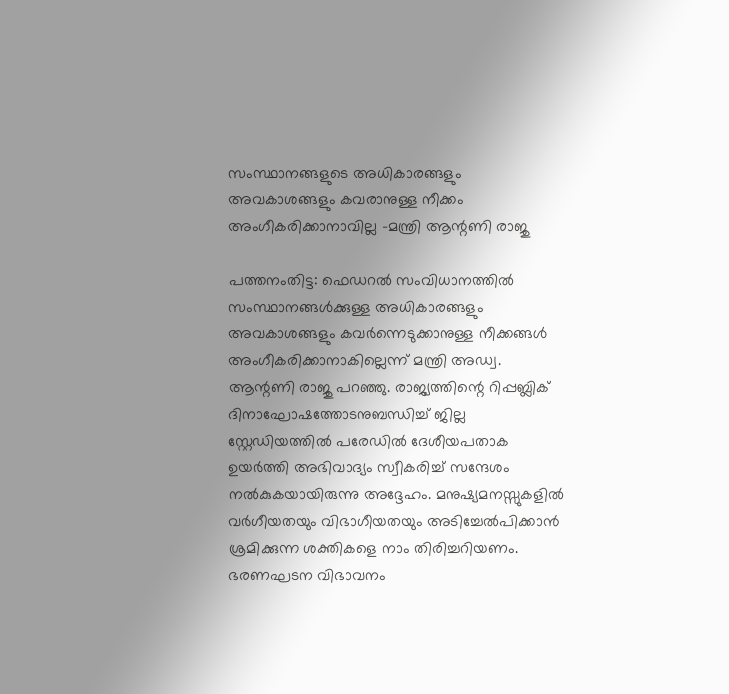സംസ്ഥാനങ്ങളുടെ അധികാരങ്ങളും അവകാശങ്ങളും കവരാനുള്ള നീക്കം അംഗീകരിക്കാനാവില്ല -മന്ത്രി ആന്റണി രാജു

പത്തനംതിട്ട: ഫെഡറല്‍ സംവിധാനത്തില്‍ സംസ്ഥാനങ്ങള്‍ക്കുള്ള അധികാരങ്ങളും അവകാശങ്ങളും കവര്‍ന്നെടുക്കാനുള്ള നീക്കങ്ങൾ അംഗീകരിക്കാനാകില്ലെന്ന് മന്ത്രി അഡ്വ. ആന്റണി രാജു പറഞ്ഞു. രാജ്യത്തിന്റെ റിപ്പബ്ലിക് ദിനാഘോഷത്തോടനുബന്ധിച്ച് ജില്ല സ്റ്റേഡിയത്തില്‍ പരേഡില്‍ ദേശീയപതാക ഉയര്‍ത്തി അഭിവാദ്യം സ്വീകരിച്ച് സന്ദേശം നല്‍കുകയായിരുന്നു അദ്ദേഹം. മനുഷ്യമനസ്സുകളില്‍ വര്‍ഗീയതയും വിഭാഗീയതയും അടിച്ചേല്‍പിക്കാന്‍ ശ്രമിക്കുന്ന ശക്തികളെ നാം തിരിച്ചറിയണം. ഭരണഘടന വിഭാവനം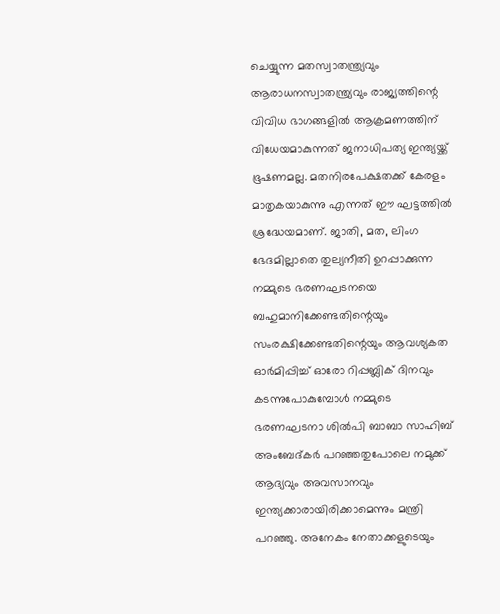ചെയ്യുന്ന മതസ്വാതന്ത്ര്യവും ആരാധനസ്വാതന്ത്ര്യവും രാജ്യത്തിന്റെ വിവിധ ഭാഗങ്ങളില്‍ ആക്രമണത്തിന് വിധേയമാകുന്നത് ജനാധിപത്യ ഇന്ത്യയ്ക്ക് ഭൂഷണമല്ല. മതനിരപേക്ഷതക്ക് കേരളം മാതൃകയാകുന്നു എന്നത് ഈ ഘട്ടത്തില്‍ ശ്രദ്ധേയമാണ്. ജാതി, മത, ലിംഗ ഭേദമില്ലാതെ തുല്യനീതി ഉറപ്പാക്കുന്ന നമ്മുടെ ഭരണഘടനയെ ബഹുമാനിക്കേണ്ടതിന്റെയും സംരക്ഷിക്കേണ്ടതിന്റെയും ആവശ്യകത ഓര്‍മിപ്പിച്ച് ഓരോ റിപ്പബ്ലിക് ദിനവും കടന്നുപോകുമ്പോള്‍ നമ്മുടെ ഭരണഘടനാ ശില്‍പി ബാബാ സാഹിബ് അംബേദ്കര്‍ പറഞ്ഞതുപോലെ നമുക്ക് ആദ്യവും അവസാനവും ഇന്ത്യക്കാരായിരിക്കാമെന്നും മന്ത്രി പറഞ്ഞു. അനേകം നേതാക്കളുടെയും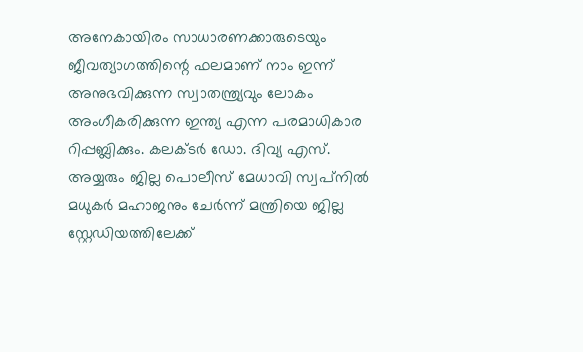അനേകായിരം സാധാരണക്കാരുടെയും ജീവത്യാഗത്തിന്റെ ഫലമാണ് നാം ഇന്ന് അനുഭവിക്കുന്ന സ്വാതന്ത്ര്യവും ലോകം അംഗീകരിക്കുന്ന ഇന്ത്യ എന്ന പരമാധികാര റിപ്പബ്ലിക്കും. കലക്ടര്‍ ഡോ. ദിവ്യ എസ്. അയ്യരും ജില്ല പൊലീസ് മേധാവി സ്വപ്‌നില്‍ മധുകര്‍ മഹാജനും ചേർന്ന് മന്ത്രിയെ ജില്ല സ്റ്റേഡിയത്തിലേക്ക്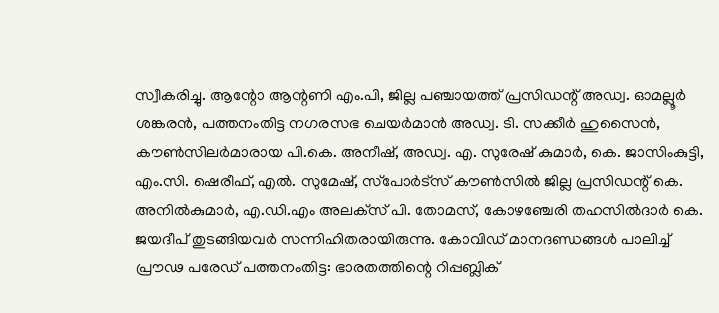സ്വീകരിച്ചു. ആന്റോ ആന്റണി എം.പി, ജില്ല പഞ്ചായത്ത് പ്രസിഡന്റ് അഡ്വ. ഓമല്ലൂര്‍ ശങ്കരന്‍, പത്തനംതിട്ട നഗരസഭ ചെയര്‍മാന്‍ അഡ്വ. ടി. സക്കീര്‍ ഹുസൈന്‍, കൗണ്‍സിലര്‍മാരായ പി.കെ. അനീഷ്, അഡ്വ. എ. സുരേഷ് കുമാര്‍, കെ. ജാസിംകുട്ടി, എം.സി. ഷെരീഫ്, എല്‍. സുമേഷ്, സ്‌പോര്‍ട്‌സ് കൗണ്‍സില്‍ ജില്ല പ്രസിഡന്റ് കെ. അനില്‍കുമാര്‍, എ.ഡി.എം അലക്‌സ് പി. തോമസ്, കോഴഞ്ചേരി തഹസില്‍ദാര്‍ കെ. ജയദീപ് തുടങ്ങിയവര്‍ സന്നിഹിതരായിരുന്നു. കോവിഡ് മാനദണ്ഡങ്ങള്‍ പാലിച്ച് പ്രൗഢ പരേഡ് പത്തനംതിട്ട: ഭാരതത്തിന്റെ റിപ്പബ്ലിക്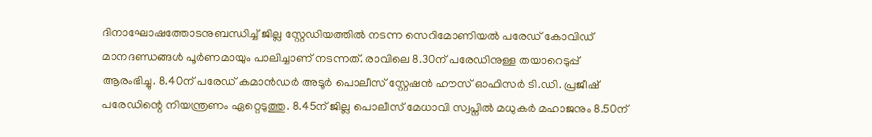ദിനാഘോഷത്തോടനുബന്ധിച്ച് ജില്ല സ്റ്റേഡിയത്തില്‍ നടന്ന സെറിമോണിയല്‍ പരേഡ് കോവിഡ് മാനദണ്ഡങ്ങള്‍ പൂര്‍ണമായും പാലിച്ചാണ് നടന്നത്. രാവിലെ 8.30ന് പരേഡിനുള്ള തയാറെടുപ്പ് ആരംഭിച്ചു. 8.40ന് പരേഡ് കമാന്‍ഡര്‍ അടൂര്‍ പൊലീസ് സ്റ്റേഷന്‍ ഹൗസ് ഓഫിസര്‍ ടി.ഡി. പ്രജീഷ് പരേഡിന്റെ നിയന്ത്രണം ഏറ്റെടുത്തു. 8.45ന് ജില്ല പൊലീസ് മേധാവി സ്വപ്നില്‍ മധുകര്‍ മഹാജനും 8.50ന്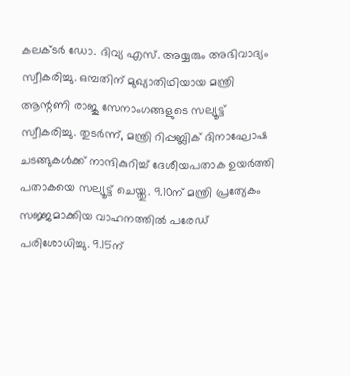കലക്ടര്‍ ഡോ. ദിവ്യ എസ്. അയ്യരും അഭിവാദ്യം സ്വീകരിച്ചു. ഒമ്പതിന് മുഖ്യാതിഥിയായ മന്ത്രി ആന്റണി രാജു സേനാംഗങ്ങളുടെ സല്യൂട്ട് സ്വീകരിച്ചു. തുടര്‍ന്ന്, മന്ത്രി റിപ്പബ്ലിക് ദിനാഘോഷ ചടങ്ങുകള്‍ക്ക് നാന്ദികുറിച്ച് ദേശീയപതാക ഉയര്‍ത്തി പതാകയെ സല്യൂട്ട് ചെയ്തു. 9.10ന് മന്ത്രി പ്രത്യേകം സജ്ജമാക്കിയ വാഹനത്തില്‍ പരേഡ് പരിശോധിച്ചു. 9.15ന്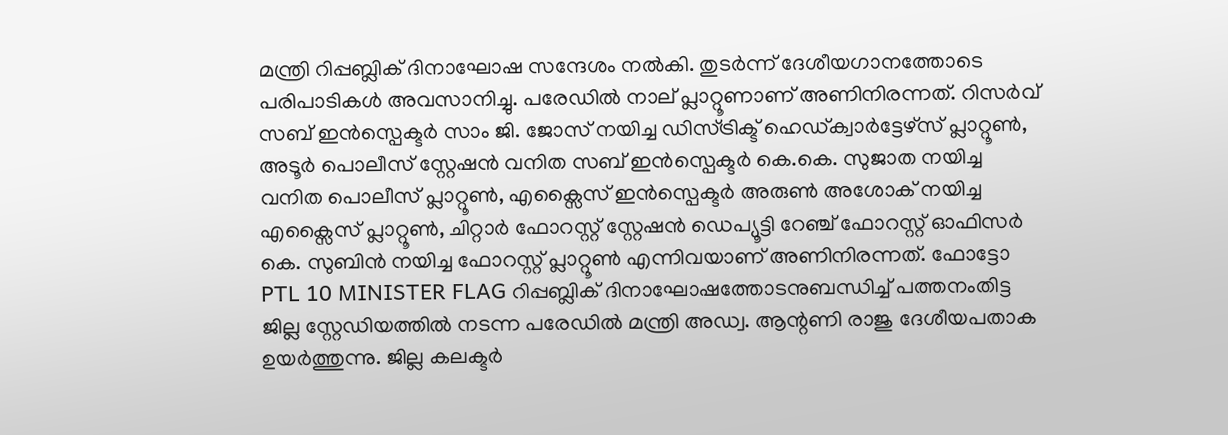മന്ത്രി റിപ്പബ്ലിക് ദിനാഘോഷ സന്ദേശം നല്‍കി. തുടര്‍ന്ന് ദേശീയഗാനത്തോടെ പരിപാടികള്‍ അവസാനിച്ചു. പരേഡില്‍ നാല് പ്ലാറ്റൂണാണ് അണിനിരന്നത്. റിസര്‍വ് സബ് ഇന്‍സ്പെക്ടര്‍ സാം ജി. ജോസ് നയിച്ച ഡിസ്ട്രിക്ട് ഹെഡ്ക്വാര്‍ട്ടേഴ്സ് പ്ലാറ്റൂണ്‍, അടൂര്‍ പൊലീസ് സ്റ്റേഷന്‍ വനിത സബ് ഇന്‍സ്പെക്ടര്‍ കെ.കെ. സുജാത നയിച്ച വനിത പൊലീസ് പ്ലാറ്റൂണ്‍, എക്സൈസ് ഇന്‍സ്പെക്ടര്‍ അരുണ്‍ അശോക് നയിച്ച എക്സൈസ് പ്ലാറ്റൂണ്‍, ചിറ്റാര്‍ ഫോറസ്റ്റ് സ്റ്റേഷന്‍ ഡെപ്യൂട്ടി റേഞ്ച് ഫോറസ്റ്റ് ഓഫിസര്‍ കെ. സുബിന്‍ നയിച്ച ഫോറസ്റ്റ് പ്ലാറ്റൂണ്‍ എന്നിവയാണ് അണിനിരന്നത്. ഫോട്ടോ PTL 10 MINISTER FLAG റിപ്പബ്ലിക് ദിനാഘോഷത്തോടനുബന്ധിച്ച് പത്തനംതിട്ട ജില്ല സ്റ്റേഡിയത്തില്‍ നടന്ന പരേഡില്‍ മന്ത്രി അഡ്വ. ആന്റണി രാജു ദേശീയപതാക ഉയര്‍ത്തുന്നു. ജില്ല കലക്ടര്‍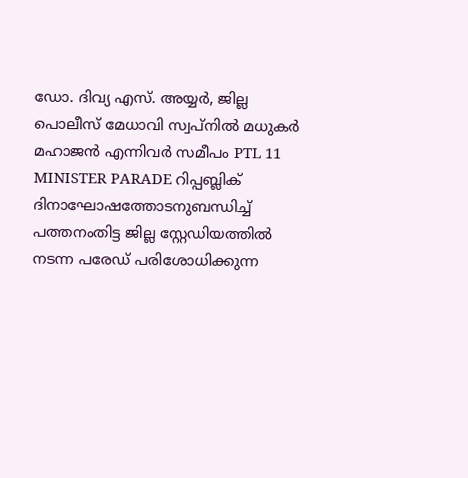ഡോ. ദിവ്യ എസ്. അയ്യര്‍, ജില്ല പൊലീസ് മേധാവി സ്വപ്‌നില്‍ മധുകര്‍ മഹാജന്‍ എന്നിവര്‍ സമീപം PTL 11 MINISTER PARADE റിപ്പബ്ലിക് ദിനാഘോഷത്തോടനുബന്ധിച്ച് പത്തനംതിട്ട ജില്ല സ്റ്റേഡിയത്തില്‍ നടന്ന പരേഡ് പരിശോധിക്കുന്ന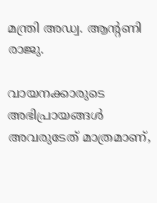മന്ത്രി അഡ്വ. ആന്‍റണി രാജു.

വായനക്കാരുടെ അഭിപ്രായങ്ങള്‍ അവരുടേത് മാത്രമാണ്,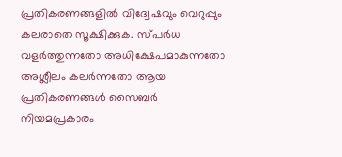പ്രതികരണങ്ങളിൽ വിദ്വേഷവും വെറുപ്പും കലരാതെ സൂക്ഷിക്കുക. സ്പർധ വളർത്തുന്നതോ അധിക്ഷേപമാകുന്നതോ അശ്ലീലം കലർന്നതോ ആയ പ്രതികരണങ്ങൾ സൈബർ നിയമപ്രകാരം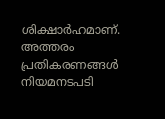ശിക്ഷാർഹമാണ്. അത്തരം പ്രതികരണങ്ങൾ നിയമനടപടി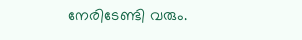നേരിടേണ്ടി വരും.